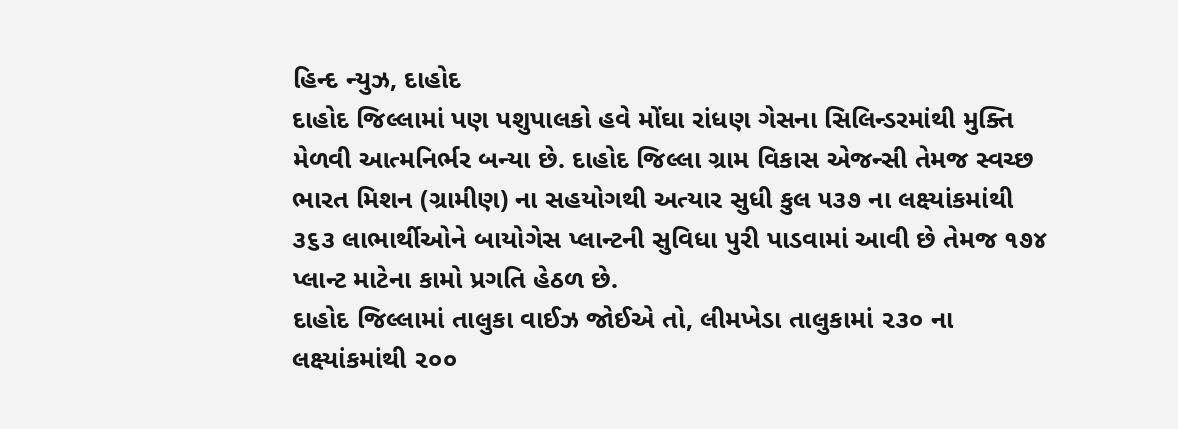હિન્દ ન્યુઝ, દાહોદ
દાહોદ જિલ્લામાં પણ પશુપાલકો હવે મોંઘા રાંધણ ગેસના સિલિન્ડરમાંથી મુક્તિ મેળવી આત્મનિર્ભર બન્યા છે. દાહોદ જિલ્લા ગ્રામ વિકાસ એજન્સી તેમજ સ્વચ્છ ભારત મિશન (ગ્રામીણ) ના સહયોગથી અત્યાર સુધી કુલ ૫૩૭ ના લક્ષ્યાંકમાંથી ૩૬૩ લાભાર્થીઓને બાયોગેસ પ્લાન્ટની સુવિધા પુરી પાડવામાં આવી છે તેમજ ૧૭૪ પ્લાન્ટ માટેના કામો પ્રગતિ હેઠળ છે.
દાહોદ જિલ્લામાં તાલુકા વાઈઝ જોઈએ તો, લીમખેડા તાલુકામાં ૨૩૦ ના લક્ષ્યાંકમાંથી ૨૦૦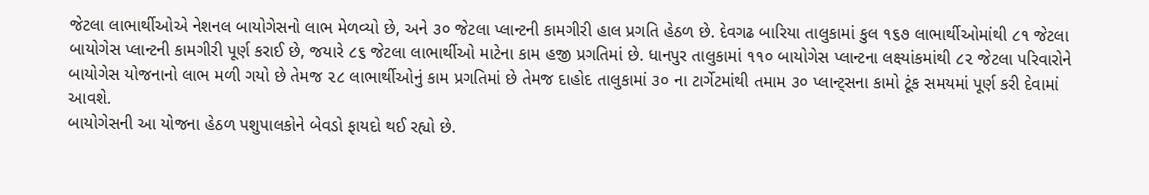જેટલા લાભાર્થીઓએ નેશનલ બાયોગેસનો લાભ મેળવ્યો છે, અને ૩૦ જેટલા પ્લાન્ટની કામગીરી હાલ પ્રગતિ હેઠળ છે. દેવગઢ બારિયા તાલુકામાં કુલ ૧૬૭ લાભાર્થીઓમાંથી ૮૧ જેટલા બાયોગેસ પ્લાન્ટની કામગીરી પૂર્ણ કરાઈ છે, જયારે ૮૬ જેટલા લાભાર્થીઓ માટેના કામ હજી પ્રગતિમાં છે. ધાનપુર તાલુકામાં ૧૧૦ બાયોગેસ પ્લાન્ટના લક્ષ્યાંકમાંથી ૮૨ જેટલા પરિવારોને બાયોગેસ યોજનાનો લાભ મળી ગયો છે તેમજ ૨૮ લાભાર્થીઓનું કામ પ્રગતિમાં છે તેમજ દાહોદ તાલુકામાં ૩૦ ના ટાર્ગેટમાંથી તમામ ૩૦ પ્લાન્ટ્સના કામો ટૂંક સમયમાં પૂર્ણ કરી દેવામાં આવશે.
બાયોગેસની આ યોજના હેઠળ પશુપાલકોને બેવડો ફાયદો થઈ રહ્યો છે.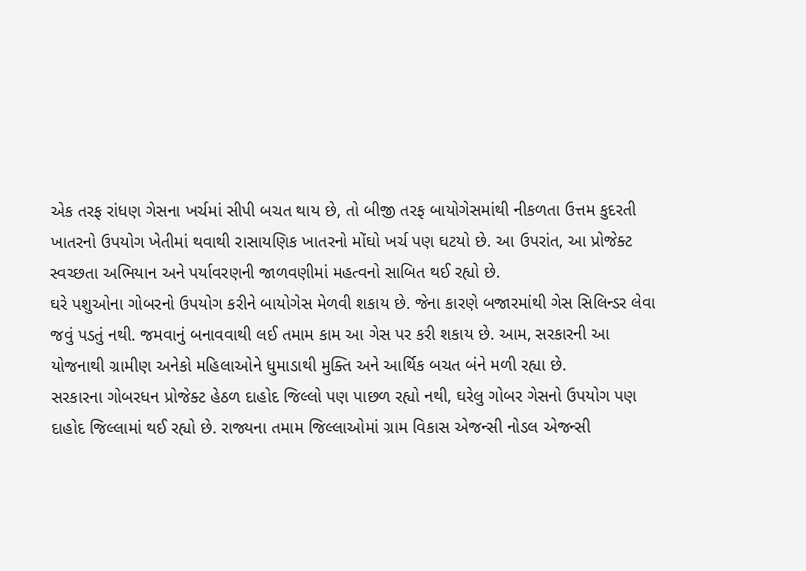એક તરફ રાંધણ ગેસના ખર્ચમાં સીપી બચત થાય છે, તો બીજી તરફ બાયોગેસમાંથી નીકળતા ઉત્તમ કુદરતી ખાતરનો ઉપયોગ ખેતીમાં થવાથી રાસાયણિક ખાતરનો મોંઘો ખર્ચ પણ ઘટયો છે. આ ઉપરાંત, આ પ્રોજેક્ટ સ્વચ્છતા અભિયાન અને પર્યાવરણની જાળવણીમાં મહત્વનો સાબિત થઈ રહ્યો છે.
ઘરે પશુઓના ગોબરનો ઉપયોગ કરીને બાયોગેસ મેળવી શકાય છે. જેના કારણે બજારમાંથી ગેસ સિલિન્ડર લેવા જવું પડતું નથી. જમવાનું બનાવવાથી લઈ તમામ કામ આ ગેસ પર કરી શકાય છે. આમ, સરકારની આ યોજનાથી ગ્રામીણ અનેકો મહિલાઓને ધુમાડાથી મુક્તિ અને આર્થિક બચત બંને મળી રહ્યા છે.
સરકારના ગોબરધન પ્રોજેક્ટ હેઠળ દાહોદ જિલ્લો પણ પાછળ રહ્યો નથી, ઘરેલુ ગોબર ગેસનો ઉપયોગ પણ દાહોદ જિલ્લામાં થઈ રહ્યો છે. રાજ્યના તમામ જિલ્લાઓમાં ગ્રામ વિકાસ એજન્સી નોડલ એજન્સી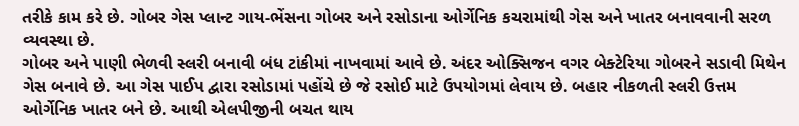તરીકે કામ કરે છે. ગોબર ગેસ પ્લાન્ટ ગાય-ભેંસના ગોબર અને રસોડાના ઓર્ગેનિક કચરામાંથી ગેસ અને ખાતર બનાવવાની સરળ વ્યવસ્થા છે.
ગોબર અને પાણી ભેળવી સ્લરી બનાવી બંધ ટાંકીમાં નાખવામાં આવે છે. અંદર ઓક્સિજન વગર બેક્ટેરિયા ગોબરને સડાવી મિથેન ગેસ બનાવે છે. આ ગેસ પાઈપ દ્વારા રસોડામાં પહોંચે છે જે રસોઈ માટે ઉપયોગમાં લેવાય છે. બહાર નીકળતી સ્લરી ઉત્તમ ઓર્ગેનિક ખાતર બને છે. આથી એલપીજીની બચત થાય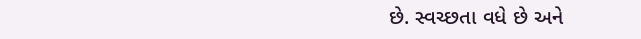છે. સ્વચ્છતા વધે છે અને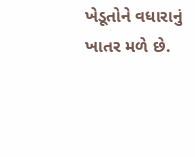ખેડૂતોને વધારાનું ખાતર મળે છે.